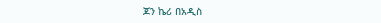ጆን ኬሪ በአዲስ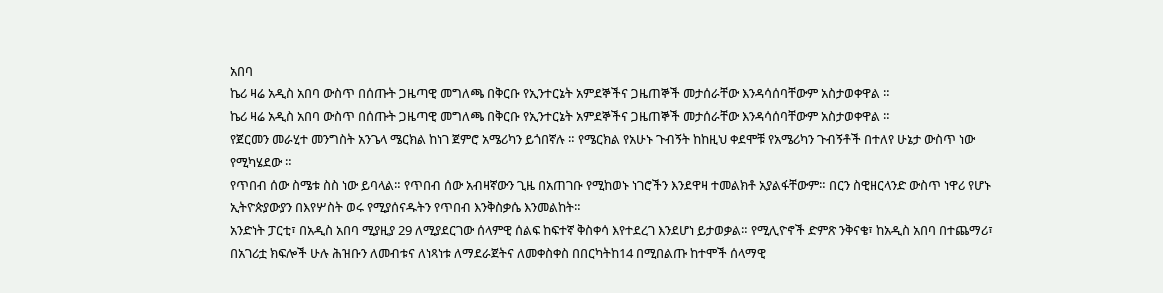አበባ
ኬሪ ዛሬ አዲስ አበባ ውስጥ በሰጡት ጋዜጣዊ መግለጫ በቅርቡ የኢንተርኔት አምደኞችና ጋዜጠኞች መታሰራቸው እንዳሳሰባቸውም አስታወቀዋል ።
ኬሪ ዛሬ አዲስ አበባ ውስጥ በሰጡት ጋዜጣዊ መግለጫ በቅርቡ የኢንተርኔት አምደኞችና ጋዜጠኞች መታሰራቸው እንዳሳሰባቸውም አስታወቀዋል ።
የጀርመን መራሂተ መንግስት አንጌላ ሜርክል ከነገ ጀምሮ አሜሪካን ይጎበኛሉ ። የሜርክል የአሁኑ ጉብኝት ከከዚህ ቀደሞቹ የአሜሪካን ጉብኝቶች በተለየ ሁኔታ ውስጥ ነው የሚካሄደው ።
የጥበብ ሰው ስሜቱ ስስ ነው ይባላል። የጥበብ ሰው አብዛኛውን ጊዜ በአጠገቡ የሚከወኑ ነገሮችን እንደዋዛ ተመልክቶ አያልፋቸውም። በርን ስዊዘርላንድ ውስጥ ነዋሪ የሆኑ ኢትዮጵያውያን በእየሦስት ወሩ የሚያሰናዱትን የጥበብ እንቅስቃሴ እንመልከት።
አንድነት ፓርቲ፣ በአዲስ አበባ ሚያዚያ 29 ለሚያደርገው ሰላምዊ ሰልፍ ከፍተኛ ቅስቀሳ እየተደረገ እንደሆነ ይታወቃል። የሚሊዮኖች ድምጽ ንቅናቄ፣ ከአዲስ አበባ በተጨማሪ፣ በአገሪቷ ክፍሎች ሁሉ ሕዝቡን ለመብቱና ለነጻነቱ ለማደራጀትና ለመቀስቀስ በበርካትከ14 በሚበልጡ ከተሞች ሰላማዊ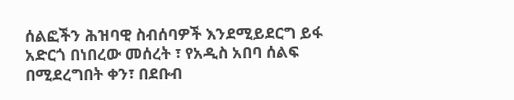ሰልፎችን ሕዝባዊ ስብሰባዎች እንደሚይደርግ ይፋ አድርጎ በነበረው መሰረት ፣ የአዲስ አበባ ሰልፍ በሚደረግበት ቀን፣ በደቡብ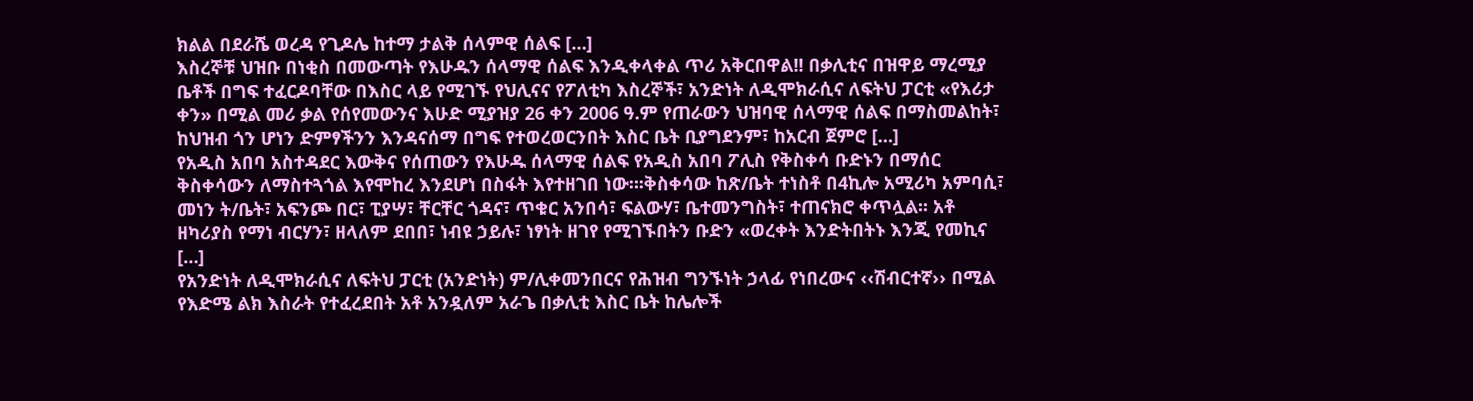ክልል በደራሼ ወረዳ የጊዶሌ ከተማ ታልቅ ሰላምዊ ሰልፍ […]
እስረኞቹ ህዝቡ በነቂስ በመውጣት የእሁዱን ሰላማዊ ሰልፍ እንዲቀላቀል ጥሪ አቅርበዋል!! በቃሊቲና በዝዋይ ማረሚያ ቤቶች በግፍ ተፈርዶባቸው በእስር ላይ የሚገኙ የህሊናና የፖለቲካ እስረኞች፣ አንድነት ለዲሞክራሲና ለፍትህ ፓርቲ «የእሪታ ቀን» በሚል መሪ ቃል የሰየመውንና እሁድ ሚያዝያ 26 ቀን 2006 ዓ.ም የጠራውን ህዝባዊ ሰላማዊ ሰልፍ በማስመልከት፣ ከህዝብ ጎን ሆነን ድምፃችንን እንዳናሰማ በግፍ የተወረወርንበት እስር ቤት ቢያግደንም፣ ከአርብ ጀምሮ […]
የአዲስ አበባ አስተዳደር እውቅና የሰጠውን የእሁዱ ሰላማዊ ሰልፍ የአዲስ አበባ ፖሊስ የቅስቀሳ ቡድኑን በማሰር ቅስቀሳውን ለማስተጓጎል እየሞከረ እንደሆነ በስፋት እየተዘገበ ነው።፡ቅስቀሳው ከጽ/ቤት ተነስቶ በ4ኪሎ አሚሪካ አምባሲ፣ መነን ት/ቤት፣ አፍንጮ በር፣ ፒያሣ፣ ቸርቸር ጎዳና፣ ጥቁር አንበሳ፣ ፍልውሃ፣ ቤተመንግስት፣ ተጠናክሮ ቀጥሏል፡፡ አቶ ዘካሪያስ የማነ ብርሃን፣ ዘላለም ደበበ፣ ነብዩ ኃይሉ፣ ነፃነት ዘገየ የሚገኙበትን ቡድን «ወረቀት እንድትበትኑ እንጂ የመኪና […]
የአንድነት ለዲሞክራሲና ለፍትህ ፓርቲ (አንድነት) ም/ሊቀመንበርና የሕዝብ ግንኙነት ኃላፊ የነበረውና ‹‹ሽብርተኛ›› በሚል የእድሜ ልክ እስራት የተፈረደበት አቶ አንዷለም አራጌ በቃሊቲ እስር ቤት ከሌሎች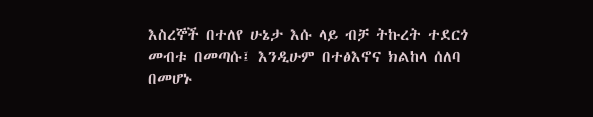እስረኞች በተለየ ሁኔታ እሱ ላይ ብቻ ትኩረት ተደርጎ መብቱ በመጣሱ፤ እንዲሁም በተፅእኖና ክልከላ ሰለባ በመሆኑ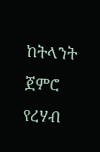ከትላንት ጀምሮ የረሃብ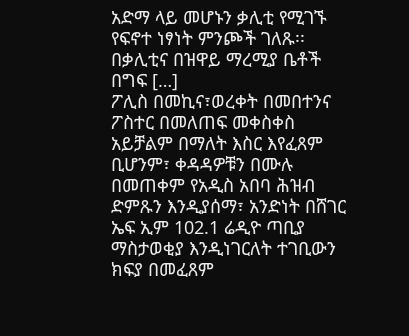አድማ ላይ መሆኑን ቃሊቲ የሚገኙ የፍኖተ ነፃነት ምንጮች ገለጹ፡፡ በቃሊቲና በዝዋይ ማረሚያ ቤቶች በግፍ […]
ፖሊስ በመኪና፣ወረቀት በመበተንና ፖስተር በመለጠፍ መቀስቀስ አይቻልም በማለት እስር እየፈጸም ቢሆንም፣ ቀዳዳዎቹን በሙሉ በመጠቀም የአዲስ አበባ ሕዝብ ድምጹን እንዲያሰማ፣ አንድነት በሸገር ኤፍ ኢም 102.1 ሬዲዮ ጣቢያ ማስታወቂያ እንዲነገርለት ተገቢውን ክፍያ በመፈጸም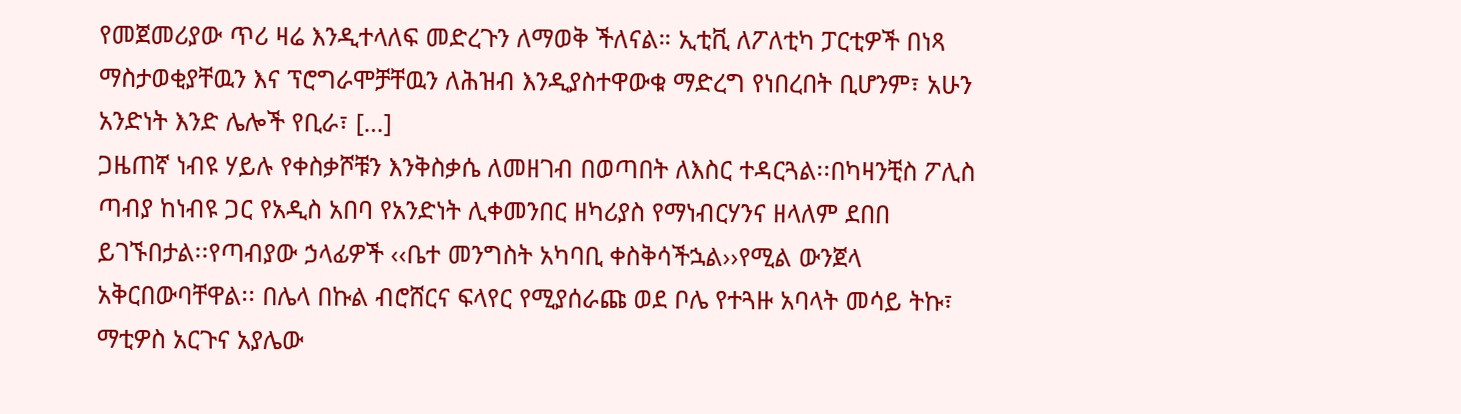የመጀመሪያው ጥሪ ዛሬ እንዲተላለፍ መድረጉን ለማወቅ ችለናል። ኢቲቪ ለፖለቲካ ፓርቲዎች በነጻ ማስታወቂያቸዉን እና ፕሮግራሞቻቸዉን ለሕዝብ እንዲያስተዋውቁ ማድረግ የነበረበት ቢሆንም፣ አሁን አንድነት እንድ ሌሎች የቢራ፣ […]
ጋዜጠኛ ነብዩ ሃይሉ የቀስቃሾቹን እንቅስቃሴ ለመዘገብ በወጣበት ለእስር ተዳርጓል፡፡በካዛንቺስ ፖሊስ ጣብያ ከነብዩ ጋር የአዲስ አበባ የአንድነት ሊቀመንበር ዘካሪያስ የማነብርሃንና ዘላለም ደበበ ይገኙበታል፡፡የጣብያው ኃላፊዎች ‹‹ቤተ መንግስት አካባቢ ቀስቅሳችኋል››የሚል ውንጀላ አቅርበውባቸዋል፡፡ በሌላ በኩል ብሮሸርና ፍላየር የሚያሰራጩ ወደ ቦሌ የተጓዙ አባላት መሳይ ትኩ፣ ማቲዎስ አርጉና አያሌው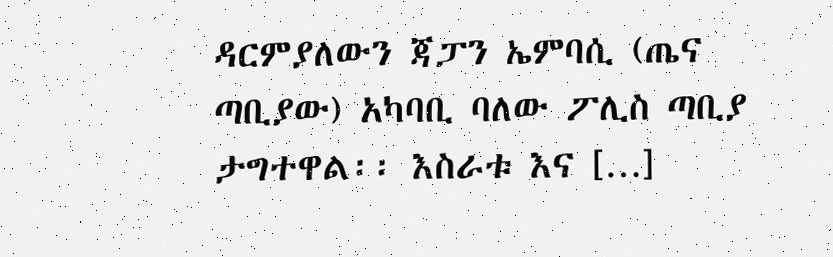ዳርምያለውን ጃፓን ኤምባሲ (ጤና ጣቢያው) አካባቢ ባለው ፖሊስ ጣቢያ ታግተዋል፡፡ እስራቱ እና […]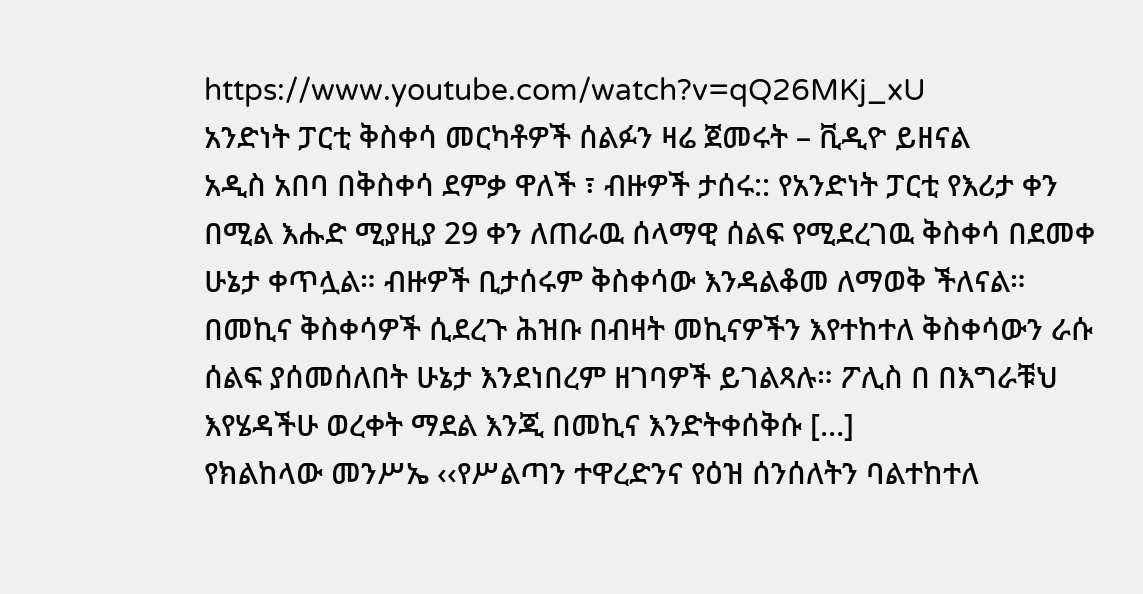https://www.youtube.com/watch?v=qQ26MKj_xU
አንድነት ፓርቲ ቅስቀሳ መርካቶዎች ሰልፉን ዛሬ ጀመሩት – ቪዲዮ ይዘናል
አዲስ አበባ በቅስቀሳ ደምቃ ዋለች ፣ ብዙዎች ታሰሩ:: የአንድነት ፓርቲ የእሪታ ቀን በሚል እሑድ ሚያዚያ 29 ቀን ለጠራዉ ሰላማዊ ሰልፍ የሚደረገዉ ቅስቀሳ በደመቀ ሁኔታ ቀጥሏል። ብዙዎች ቢታሰሩም ቅስቀሳው እንዳልቆመ ለማወቅ ችለናል። በመኪና ቅስቀሳዎች ሲደረጉ ሕዝቡ በብዛት መኪናዎችን እየተከተለ ቅስቀሳውን ራሱ ሰልፍ ያሰመሰለበት ሁኔታ እንደነበረም ዘገባዎች ይገልጻሉ። ፖሊስ በ በእግራቹህ እየሄዳችሁ ወረቀት ማደል እንጂ በመኪና እንድትቀሰቅሱ […]
የክልከላው መንሥኤ ‹‹የሥልጣን ተዋረድንና የዕዝ ሰንሰለትን ባልተከተለ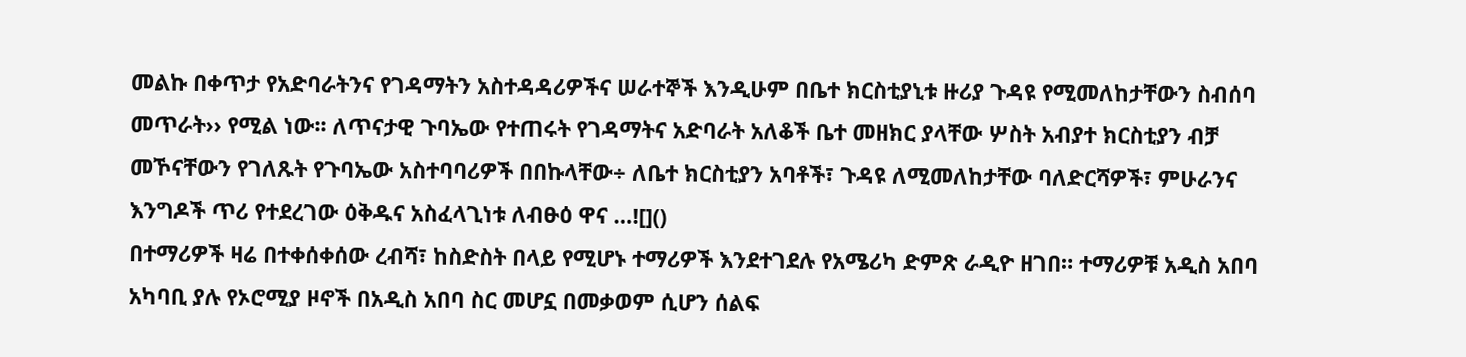መልኩ በቀጥታ የአድባራትንና የገዳማትን አስተዳዳሪዎችና ሠራተኞች እንዲሁም በቤተ ክርስቲያኒቱ ዙሪያ ጉዳዩ የሚመለከታቸውን ስብሰባ መጥራት›› የሚል ነው፡፡ ለጥናታዊ ጉባኤው የተጠሩት የገዳማትና አድባራት አለቆች ቤተ መዘክር ያላቸው ሦስት አብያተ ክርስቲያን ብቻ መኾናቸውን የገለጹት የጉባኤው አስተባባሪዎች በበኩላቸው÷ ለቤተ ክርስቲያን አባቶች፣ ጉዳዩ ለሚመለከታቸው ባለድርሻዎች፣ ምሁራንና እንግዶች ጥሪ የተደረገው ዕቅዱና አስፈላጊነቱ ለብፁዕ ዋና …![]()
በተማሪዎች ዛሬ በተቀሰቀሰው ረብሻ፣ ከስድስት በላይ የሚሆኑ ተማሪዎች እንደተገደሉ የአሜሪካ ድምጽ ራዲዮ ዘገበ። ተማሪዎቹ አዲስ አበባ አካባቢ ያሉ የኦሮሚያ ዞኖች በአዲስ አበባ ስር መሆኗ በመቃወም ሲሆን ሰልፍ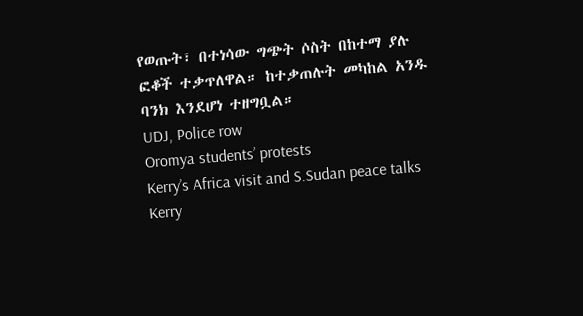የወጡት፣ በተነሳው ግጭት ሶስት በከተማ ያሉ ፎቆች ተቃጥለዋል። ከተቃጠሉት መካከል አንዱ ባንክ እንደሆነ ተዘግቧል።
UDJ, Police row
Oromya students’ protests
Kerry’s Africa visit and S.Sudan peace talks
Kerry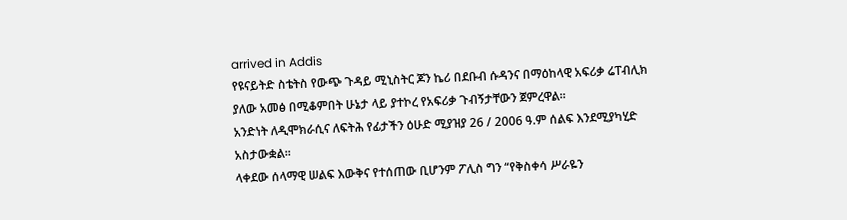arrived in Addis
የዩናይትድ ስቴትስ የውጭ ጉዳይ ሚኒስትር ጆን ኬሪ በደቡብ ሱዳንና በማዕከላዊ አፍሪቃ ሬፐብሊክ ያለው አመፅ በሚቆምበት ሁኔታ ላይ ያተኮረ የአፍሪቃ ጉብኝታቸውን ጀምረዋል።
አንድነት ለዲሞክራሲና ለፍትሕ የፊታችን ዕሁድ ሚያዝያ 26 / 2006 ዓ.ም ሰልፍ እንደሚያካሂድ አስታውቋል፡፡
ላቀደው ሰላማዊ ሠልፍ እውቅና የተሰጠው ቢሆንም ፖሊስ ግን “የቅስቀሳ ሥራዬን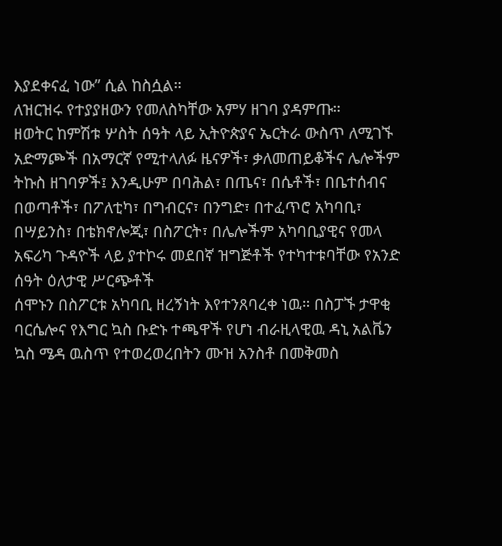እያደቀናፈ ነው” ሲል ከስሷል።
ለዝርዝሩ የተያያዘውን የመለስካቸው አምሃ ዘገባ ያዳምጡ።
ዘወትር ከምሽቱ ሦስት ሰዓት ላይ ኢትዮጵያና ኤርትራ ውስጥ ለሚገኙ አድማጮች በአማርኛ የሚተላለፉ ዜናዎች፣ ቃለመጠይቆችና ሌሎችም ትኩስ ዘገባዎች፤ እንዲሁም በባሕል፣ በጤና፣ በሴቶች፣ በቤተሰብና በወጣቶች፣ በፖለቲካ፣ በግብርና፣ በንግድ፣ በተፈጥሮ አካባቢ፣ በሣይንስ፣ በቴክኖሎጂ፣ በስፖርት፣ በሌሎችም አካባቢያዊና የመላ አፍሪካ ጉዳዮች ላይ ያተኮሩ መደበኛ ዝግጅቶች የተካተቱባቸው የአንድ ሰዓት ዕለታዊ ሥርጭቶች
ሰሞኑን በስፖርቱ አካባቢ ዘረኝነት እየተንጸባረቀ ነዉ። በስፓኙ ታዋቂ ባርሴሎና የእግር ኳስ ቡድኑ ተጫዋች የሆነ ብራዚላዊዉ ዳኒ አልቬን ኳስ ሜዳ ዉስጥ የተወረወረበትን ሙዝ አንስቶ በመቅመስ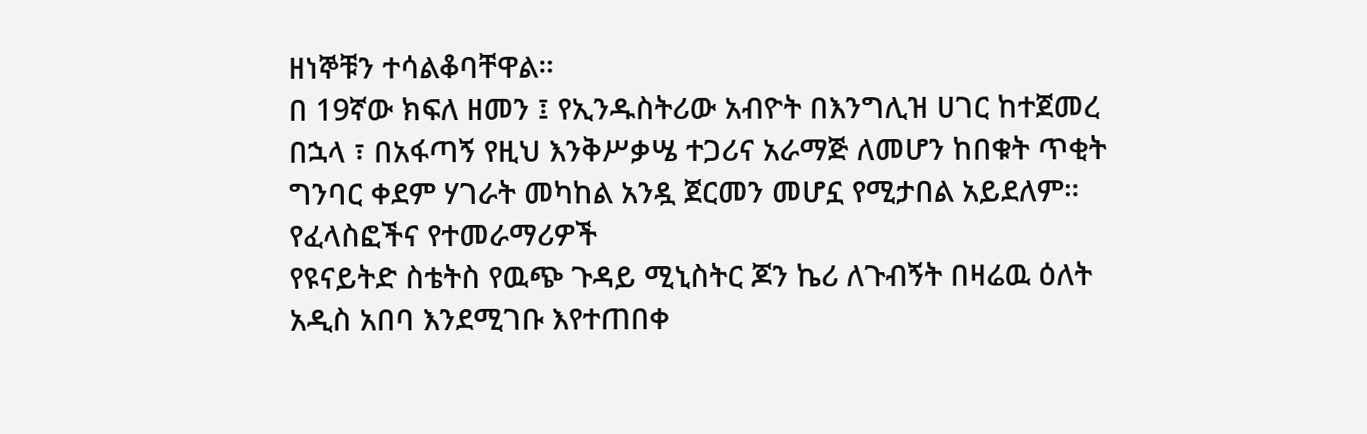ዘነኞቹን ተሳልቆባቸዋል።
በ 19ኛው ክፍለ ዘመን ፤ የኢንዱስትሪው አብዮት በእንግሊዝ ሀገር ከተጀመረ በኋላ ፣ በአፋጣኝ የዚህ እንቅሥቃሤ ተጋሪና አራማጅ ለመሆን ከበቁት ጥቂት ግንባር ቀደም ሃገራት መካከል አንዷ ጀርመን መሆኗ የሚታበል አይደለም። የፈላስፎችና የተመራማሪዎች
የዩናይትድ ስቴትስ የዉጭ ጉዳይ ሚኒስትር ጆን ኬሪ ለጉብኝት በዛሬዉ ዕለት አዲስ አበባ እንደሚገቡ እየተጠበቀ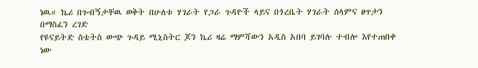ነዉ። ኬሪ በጉብኝታቸዉ ወቅት በሁለቱ ሃገራት የጋራ ጉዳዮች ላይና በጎረቤት ሃገራት ሰላምና ፀጥታን በማስፈን ረገድ
የዩናይትድ ስቴትስ ውጭ ጉዳይ ሚኒስትር ጆን ኬሪ ዛሬ ማምሻውን አዲስ አበባ ይገባሉ ተብሎ እየተጠበቀ ነው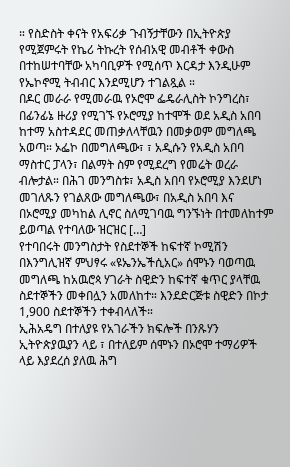። የስድስት ቀናት የአፍሪቃ ጉብኝታቸውን በኢትዮጵያ የሚጀምሩት የኬሪ ትኩረት የሰብአዊ መብቶች ቀውስ በተከሠተባቸው አካባቢዎች የሚሰጥ እርዳታ እንዲሁም የኤኮኖሚ ትብብር እንደሚሆን ተገልጿል ።
በዶር መራራ የሚመራዉ የኦሮሞ ፌዴራሊስት ኮንግረስ፣ በፊንፊኔ ዙሪያ የሚገኙ የኦሮሚያ ከተሞች ወደ አዲስ አበባ ከተማ አስተዳደር መጠቃለላቸዉን በመቃወም መግለጫ አወጣ። ኦፌኮ በመግለጫው፣ ፣ አዲሱን የአዲስ አበባ ማስተር ፓላን፣ በልማት ስም የሚደረግ የመሬት ወረራ ብሎታል። በሕገ መንግስቱ፣ አዲስ አበባ የኦሮሚያ እንደሆነ መገለጹን የገልጸው መግለጫው፣ በአዲስ አበባ እና በኦሮሚያ መካከል ሊኖር ስለሚገባዉ ግንኙነት በተመለከተም ይወጣል የተባለው ዝርዝር […]
የተባበሩት መንግስታት የስደተኞች ከፍተኛ ኮሚሽን በእንግሊዝኛ ምህፃሩ «ዩኤንኤችሲአር» ሰሞኑን ባወጣዉ መግለጫ ከአዉሮጳ ሃገራት ስዊድን ከፍተኛ ቁጥር ያላቸዉ ስደተኞችን መቀበሏን አመለከተ። እንደድርጅቱ ስዊድን በኮታ 1,900 ስደተኞችን ተቀብላለች።
ኢሕአዴግ በተለያዩ የአገራችን ክፍሎች በንጹሃን ኢትዮጵያዉያን ላይ ፣ በተለይም ሰሞኑን በኦሮሞ ተማሪዎች ላይ እያደረሰ ያለዉ ሕግ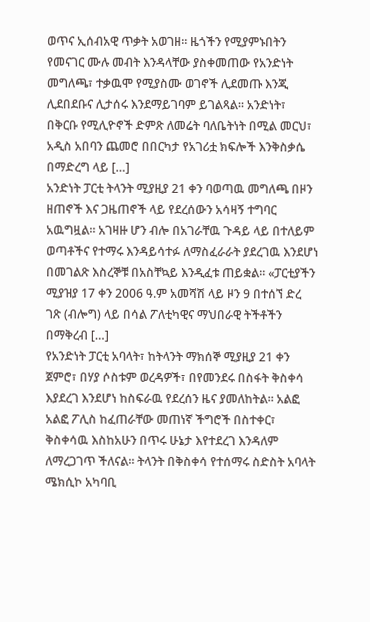ወጥና ኢሰብአዊ ጥቃት አወገዘ። ዜጎችን የሚያምኑበትን የመናገር ሙሉ መብት እንዳላቸው ያስቀመጠው የአንድነት መግለጫ፣ ተቃዉሞ የሚያስሙ ወገኖች ሊደመጡ እንጂ ሊደበደቡና ሊታሰሩ እንደማይገባም ይገልጻል። አንድነት፣ በቅርቡ የሚሊዮኖች ድምጽ ለመሬት ባለቤትነት በሚል መርህ፣ አዲስ አበባን ጨመሮ በበርካታ የአገሪቷ ክፍሎች እንቅስቃሴ በማድረግ ላይ […]
አንድነት ፓርቲ ትላንት ሚያዚያ 21 ቀን ባወጣዉ መግለጫ በዞን ዘጠኖች እና ጋዜጠኖች ላይ የደረሰውን አሳዛኝ ተግባር አዉግዟል። አገዛዙ ሆን ብሎ በአገራቸዉ ጉዳይ ላይ በተለይም ወጣቶችና የተማሩ እንዳይሳተፉ ለማስፈራራት ያደረገዉ እንደሆነ በመገልጽ እስረኞቹ በአስቸኳይ እንዲፈቱ ጠይቋል። «ፓርቲያችን ሚያዝያ 17 ቀን 2006 ዓ.ም አመሻሽ ላይ ዞን 9 በተሰኘ ድረ ገጽ (ብሎግ) ላይ በሳል ፖለቲካዊና ማህበራዊ ትችቶችን በማቅረብ […]
የአንድነት ፓርቲ አባላት፣ ከትላንት ማክሰኞ ሚያዚያ 21 ቀን ጀምሮ፣ በሃያ ሶስቱም ወረዳዎች፣ በየመንደሩ በስፋት ቅስቀሳ እያደረገ እንደሆነ ከስፍራዉ የደረሰን ዜና ያመለከትል። አልፎ አልፎ ፖሊስ ከፈጠራቸው መጠነኛ ችግሮች በስተቀር፣ ቅስቀሳዉ እስከአሁን በጥሩ ሁኔታ እየተደረገ እንዳለም ለማረጋገጥ ችለናል። ትላንት በቅስቀሳ የተሰማሩ ስድስት አባላት ሜክሲኮ አካባቢ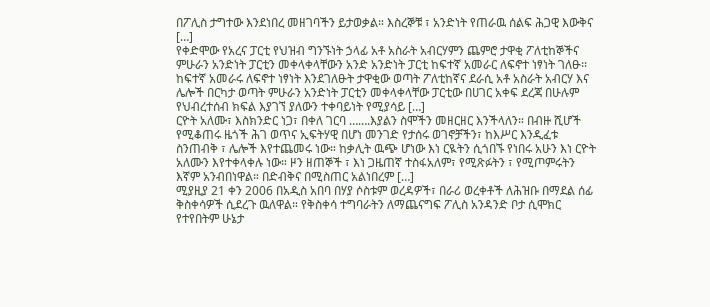በፖሊስ ታግተው እንደነበረ መዘገባችን ይታወቃል። እስረኞቹ ፣ አንድነት የጠራዉ ሰልፍ ሕጋዊ እውቅና […]
የቀድሞው የአረና ፓርቲ የህዝብ ግንኙነት ኃላፊ አቶ አስራት አብርሃምን ጨምሮ ታዋቂ ፖለቲከኞችና ምሁራን አንድነት ፓርቲን መቀላቀላቸውን አንድ አንድነት ፓርቲ ከፍተኛ አመራር ለፍኖተ ነፃነት ገለፁ፡፡ ከፍተኛ አመራሩ ለፍኖተ ነፃነት እንደገለፁት ታዋቂው ወጣት ፖለቲከኛና ደራሲ አቶ አስራት አብርሃ እና ሌሎች በርካታ ወጣት ምሁራን አንድነት ፓርቲን መቀላቀላቸው ፓርቲው በሀገር አቀፍ ደረጃ በሁሉም የህብረተሰብ ክፍል እያገኘ ያለውን ተቀባይነት የሚያሳይ […]
ርዮት አለሙ፣ እስክንድር ነጋ፣ በቀለ ገርባ …….እያልን ስሞችን መዘርዘር እንችላለን። በብዙ ሺሆች የሚቆጠሩ ዜጎች ሕገ ወጥና ኢፍትሃዊ በሆነ መንገድ የታሰሩ ወገኖቻችን፣ ከእሥር እንዲፈቱ ስንጠብቅ ፣ ሌሎች እየተጨመሩ ነው። ከቃሊት ዉጭ ሆነው እነ ርዪትን ሲጎበኙ የነበሩ አሁን እነ ርዮት አለሙን እየተቀላቀሉ ነው። ዞን ዘጠኞች ፣ እነ ጋዜጠኛ ተስፋአለም፣ የሚጽፉትን ፣ የሚጦምሩትን እኛም አንብበነዋል። በድብቅና በሚስጠር አልነበረም […]
ሚያዚያ 21 ቀን 2006 በአዲስ አበባ በሃያ ሶስቱም ወረዳዎች፣ በራሪ ወረቀቶች ለሕዝቡ በማደል ሰፊ ቅስቀሳዎች ሲደረጉ ዉለዋል። የቅስቀሳ ተግባራትን ለማጨናግፍ ፖሊስ አንዳንድ ቦታ ሲሞክር የተየበትም ሁኔታ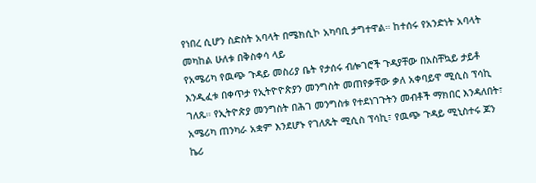የነበረ ሲሆን ስድስት አባላት በሜክሲኮ አካባቢ ታግተዋል። ከተሰሩ የአንድነት አባላት መካከል ሁለቱ በቅስቀሳ ላይ
የአሜሪካ የዉጭ ጉዳይ መስሪያ ቤት የታሰሩ ብሎገሮች ጉዳያቸው በአስቸኳይ ታይቶ እንዲፈቱ በቀጥታ የኢትዮዮጵያን መንግስት መጠየቃቸው ቃለ አቀባይዋ ሚሲስ ፕሳኪ ገለጹ። የኢትዮጵያ መንግስት በሕገ መንግስቱ የተደነገጉትን መብቶች ማክበር እንዳለበት፣ አሜሪካ ጠንካራ አቋም እንደሆኑ የገለጹት ሚሲስ ፕሳኪ፣ የዉጭ ጉዳይ ሚኒስተሩ ጆን ኬሪ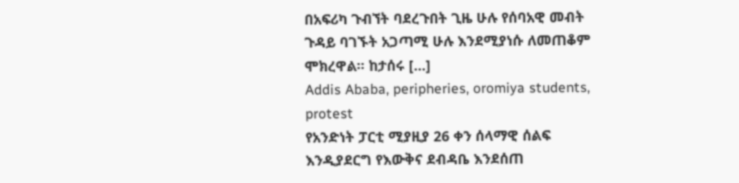በአፍሪካ ጉብኘት ባደረጉበት ጊዜ ሁሉ የሰባአዊ መብት ጉዳይ ባገኙት አጋጣሚ ሁሉ እንደሚያነሱ ለመጠቆም ሞክረዋል። ከታሰሩ […]
Addis Ababa, peripheries, oromiya students, protest
የአንድነት ፓርቲ ሚያዚያ 26 ቀን ሰላማዊ ሰልፍ እንዲያደርግ የእውቅና ደብዳቤ እንደሰጠ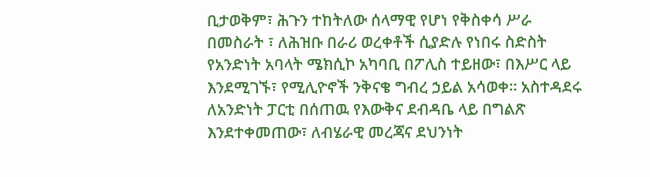ቢታወቅም፣ ሕጉን ተከትለው ሰላማዊ የሆነ የቅስቀሳ ሥራ በመስራት ፣ ለሕዝቡ በራሪ ወረቀቶች ሲያድሉ የነበሩ ስድስት የአንድነት አባላት ሜክሲኮ አካባቢ በፖሊስ ተይዘው፣ በእሥር ላይ እንደሚገኙ፣ የሚሊዮኖች ንቅናቄ ግብረ ኃይል አሳወቀ። አስተዳደሩ ለአንድነት ፓርቲ በሰጠዉ የእውቅና ደብዳቤ ላይ በግልጽ እንደተቀመጠው፣ ለብሄራዊ መረጃና ደህንነት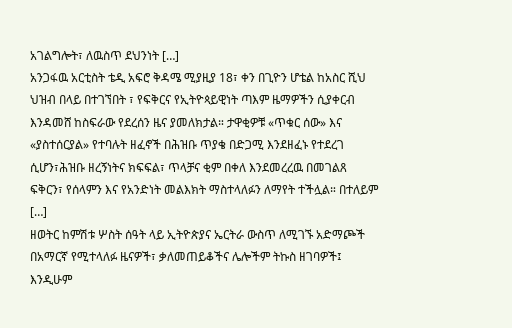አገልግሎት፣ ለዉስጥ ደህንነት […]
አንጋፋዉ አርቲስት ቴዲ አፍሮ ቅዳሜ ሚያዚያ 18፣ ቀን በጊዮን ሆቴል ከአስር ሺህ ህዝብ በላይ በተገኘበት ፣ የፍቅርና የኢትዮጳይዊነት ጣእም ዜማዎችን ሲያቀርብ እንዳመሸ ከስፍራው የደረሰን ዜና ያመለክታል። ታዋቂዎቹ «ጥቁር ሰው» እና «ያስተሰርያል» የተባሉት ዘፈኖች በሕዝቡ ጥያቄ በድጋሚ እንደዘፈኑ የተደረገ ሲሆን፣ሕዝቡ ዘረኝነትና ክፍፍል፣ ጥላቻና ቂም በቀለ እንደመረረዉ በመገልጸ ፍቅርን፣ የሰላምን እና የአንድነት መልእክት ማስተላለፉን ለማየት ተችሏል። በተለይም […]
ዘወትር ከምሽቱ ሦስት ሰዓት ላይ ኢትዮጵያና ኤርትራ ውስጥ ለሚገኙ አድማጮች በአማርኛ የሚተላለፉ ዜናዎች፣ ቃለመጠይቆችና ሌሎችም ትኩስ ዘገባዎች፤ እንዲሁም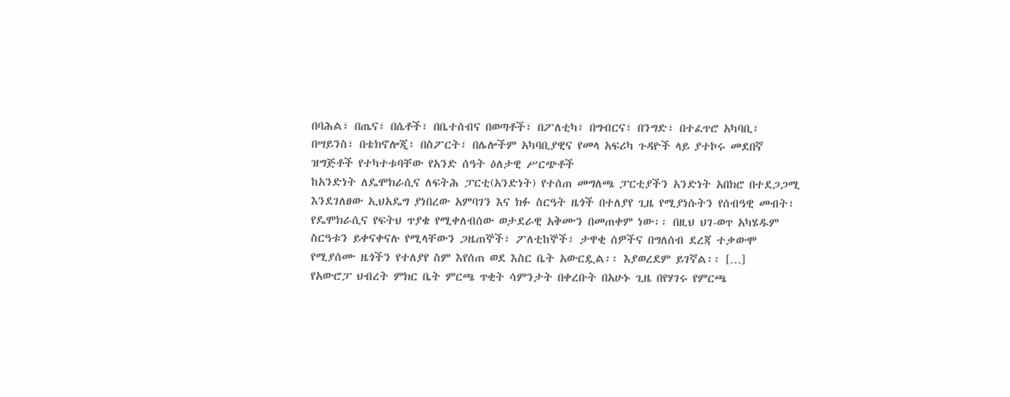በባሕል፣ በጤና፣ በሴቶች፣ በቤተሰብና በወጣቶች፣ በፖለቲካ፣ በግብርና፣ በንግድ፣ በተፈጥሮ አካባቢ፣ በሣይንስ፣ በቴክኖሎጂ፣ በስፖርት፣ በሌሎችም አካባቢያዊና የመላ አፍሪካ ጉዳዮች ላይ ያተኮሩ መደበኛ ዝግጅቶች የተካተቱባቸው የአንድ ሰዓት ዕለታዊ ሥርጭቶች
ከአንድነት ለዴሞክራሲና ለፍትሕ ፓርቲ(አንድነት) የተሰጠ መግለጫ ፓርቲያችን አንድነት አበክሮ በተደጋጋሚ እንደገለፀው ኢህአዴግ ያነበረው አምባገን እና ክፉ ስርዓት ዜጎች በተለያየ ጊዜ የሚያነሱትን የሰብዓዊ መብት፣ የዴሞክራሲና የፍትህ ጥያቄ የሚቀለብሰው ወታደራዊ አቅሙን በመጠቀም ነው፡፡ በዚህ ህገ-ወጥ አካሄዱም ስርዓቱን ይቀናቀናሉ የሚላቸውን ጋዜጠኞች፣ ፖለቲከኞች፣ ታዋቂ ሰዎችና በግለሰብ ደረጃ ተቃውሞ የሚያሰሙ ዜጎችን የተለያየ ስም እየሰጠ ወደ እስር ቤት አውርዷል፡፡ እያወረደም ይገኛል፡፡ […]
የአውሮፓ ህብረት ምክር ቤት ምርጫ ጥቂት ሳምንታት በቀረቡት በአሁኑ ጊዜ በየሃገሩ የምርጫ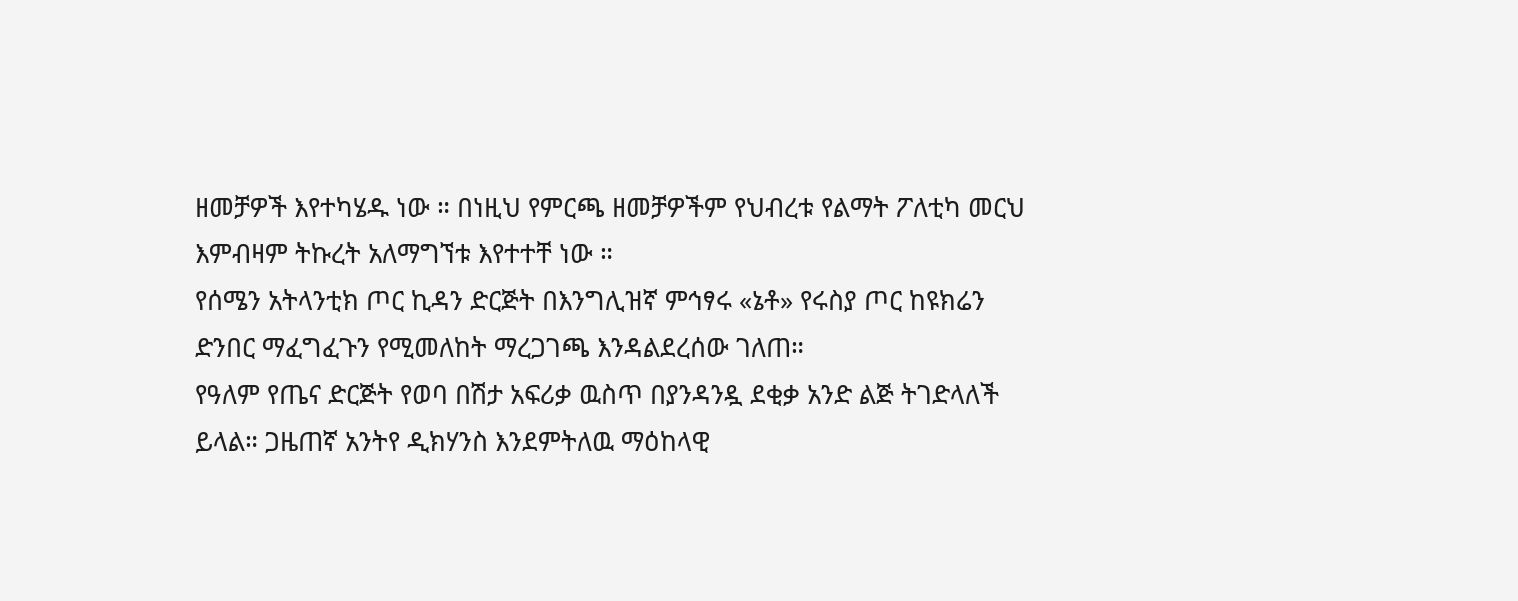ዘመቻዎች እየተካሄዱ ነው ። በነዚህ የምርጫ ዘመቻዎችም የህብረቱ የልማት ፖለቲካ መርህ እምብዛም ትኩረት አለማግኘቱ እየተተቸ ነው ።
የሰሜን አትላንቲክ ጦር ኪዳን ድርጅት በእንግሊዝኛ ምኅፃሩ «ኔቶ» የሩስያ ጦር ከዩክሬን ድንበር ማፈግፈጉን የሚመለከት ማረጋገጫ እንዳልደረሰው ገለጠ።
የዓለም የጤና ድርጅት የወባ በሽታ አፍሪቃ ዉስጥ በያንዳንዷ ደቂቃ አንድ ልጅ ትገድላለች ይላል። ጋዜጠኛ አንትየ ዲክሃንስ እንደምትለዉ ማዕከላዊ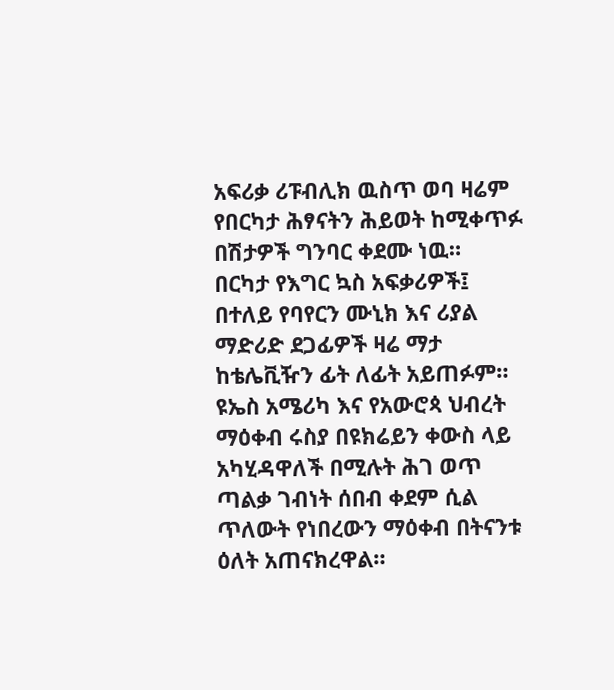አፍሪቃ ሪፑብሊክ ዉስጥ ወባ ዛሬም የበርካታ ሕፃናትን ሕይወት ከሚቀጥፉ በሽታዎች ግንባር ቀደሙ ነዉ።
በርካታ የእግር ኳስ አፍቃሪዎች፤ በተለይ የባየርን ሙኒክ እና ሪያል ማድሪድ ደጋፊዎች ዛሬ ማታ ከቴሌቪዥን ፊት ለፊት አይጠፉም።
ዩኤስ አሜሪካ እና የአውሮጳ ህብረት ማዕቀብ ሩስያ በዩክሬይን ቀውስ ላይ አካሂዳዋለች በሚሉት ሕገ ወጥ ጣልቃ ገብነት ሰበብ ቀደም ሲል ጥለውት የነበረውን ማዕቀብ በትናንቱ ዕለት አጠናክረዋል።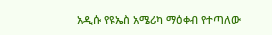አዲሱ የዩኤስ አሜሪካ ማዕቀብ የተጣለው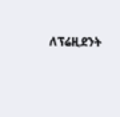ለፕሬዚደንት